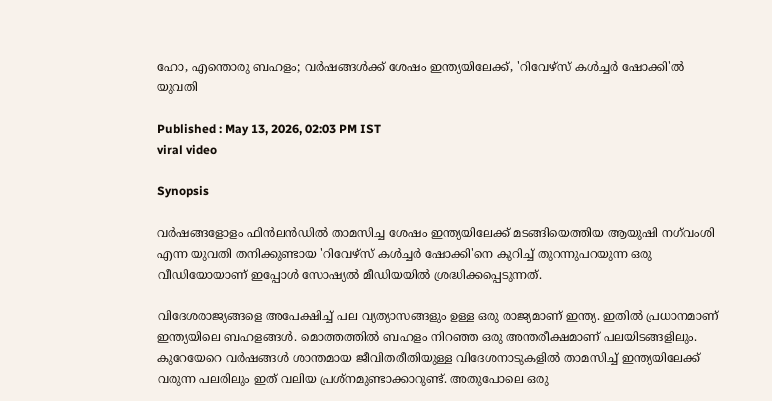ഹോ, എന്തൊരു ബഹളം; വർഷങ്ങൾക്ക് ശേഷം ഇന്ത്യയിലേക്ക്, 'റിവേഴ്സ് കൾച്ചർ ഷോക്കി'ൽ യുവതി

Published : May 13, 2026, 02:03 PM IST
viral video

Synopsis

വർഷങ്ങളോളം ഫിൻലൻഡിൽ താമസിച്ച ശേഷം ഇന്ത്യയിലേക്ക് മടങ്ങിയെത്തിയ ആയുഷി നഗ്‌വംശി എന്ന യുവതി തനിക്കുണ്ടായ 'റിവേഴ്സ് കൾച്ചർ ഷോക്കി'നെ കുറിച്ച് തുറന്നുപറയുന്ന ഒരു വീഡിയോയാണ് ഇപ്പോള്‍ സോഷ്യല്‍ മീഡിയയില്‍ ശ്രദ്ധിക്കപ്പെടുന്നത്.

വിദേശരാജ്യങ്ങളെ അപേക്ഷിച്ച് പല വ്യത്യാസങ്ങളും ഉള്ള ഒരു രാജ്യമാണ് ഇന്ത്യ. ഇതിൽ പ്രധാനമാണ് ഇന്ത്യയിലെ ബഹളങ്ങൾ. മൊത്തത്തിൽ ബഹളം നിറഞ്ഞ ഒരു അന്തരീക്ഷമാണ് പലയിടങ്ങളിലും. കുറേയേറെ വർഷങ്ങൾ ശാന്തമായ ജീവിതരീതിയുള്ള വിദേശനാടുകളിൽ താമസിച്ച് ഇന്ത്യയിലേക്ക് വരുന്ന പലരിലും ഇത് വലിയ പ്രശ്നമുണ്ടാക്കാറുണ്ട്. അതുപോലെ ഒരു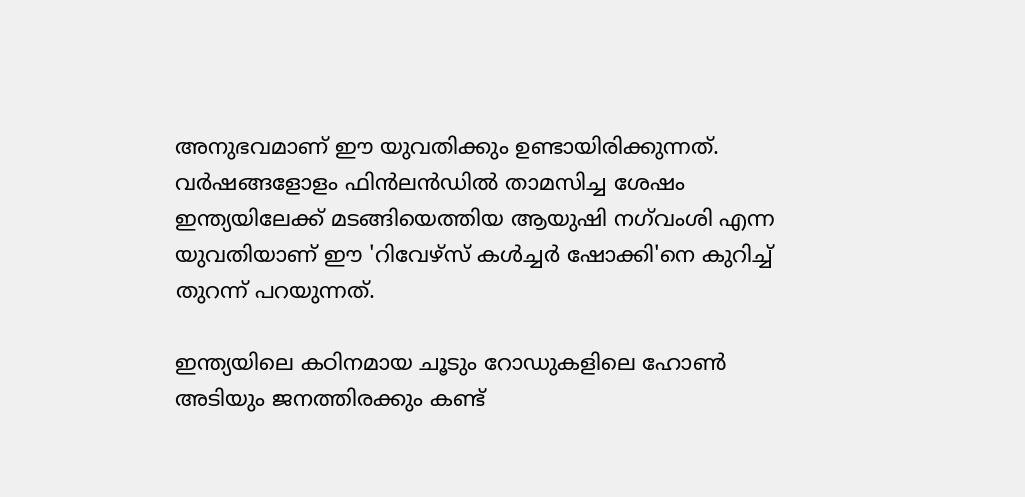അനുഭവമാണ് ഈ യുവതിക്കും ഉണ്ടായിരിക്കുന്നത്. വർഷങ്ങളോളം ഫിൻലൻഡിൽ താമസിച്ച ശേഷം ഇന്ത്യയിലേക്ക് മടങ്ങിയെത്തിയ ആയുഷി നഗ്‌വംശി എന്ന യുവതിയാണ് ഈ 'റിവേഴ്സ് കൾച്ചർ ഷോക്കി'നെ കുറിച്ച് തുറന്ന് പറയുന്നത്.

ഇന്ത്യയിലെ കഠിനമായ ചൂടും റോഡുകളിലെ ഹോൺ അടിയും ജനത്തിരക്കും കണ്ട്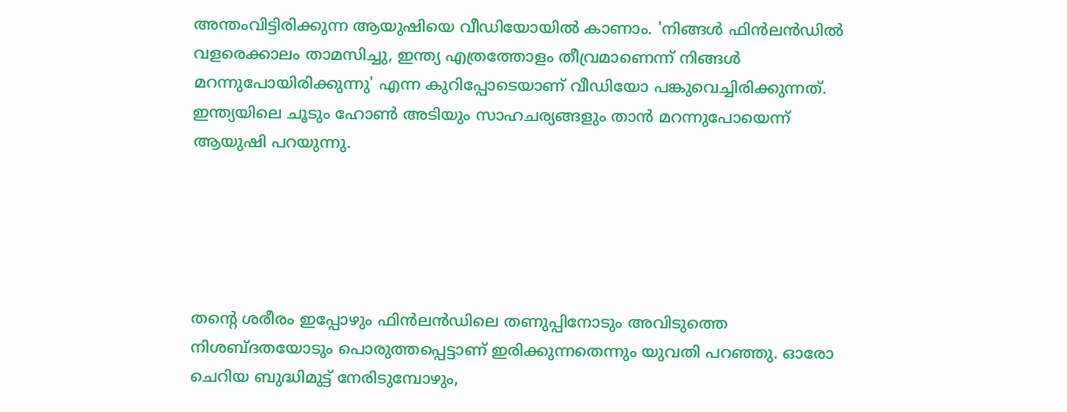അന്തംവിട്ടിരിക്കുന്ന ആയുഷിയെ വീഡിയോയിൽ കാണാം. 'നിങ്ങൾ ഫിൻലൻഡിൽ വളരെക്കാലം താമസിച്ചു, ഇന്ത്യ എത്രത്തോളം തീവ്രമാണെന്ന് നിങ്ങൾ മറന്നുപോയിരിക്കുന്നു' എന്ന കുറിപ്പോടെയാണ് വീഡിയോ പങ്കുവെച്ചിരിക്കുന്നത്. ഇന്ത്യയിലെ ചൂടും ഹോൺ അടിയും സാഹചര്യങ്ങളും താൻ മറന്നുപോയെന്ന് ആയുഷി പറയുന്നു.





തന്റെ ശരീരം ഇപ്പോഴും ഫിൻലൻഡിലെ തണുപ്പിനോടും അവിടുത്തെ നിശബ്ദതയോടും പൊരുത്തപ്പെട്ടാണ് ഇരിക്കുന്നതെന്നും യുവതി പറഞ്ഞു. ഓരോ ചെറിയ ബുദ്ധിമുട്ട് നേരിടുമ്പോഴും,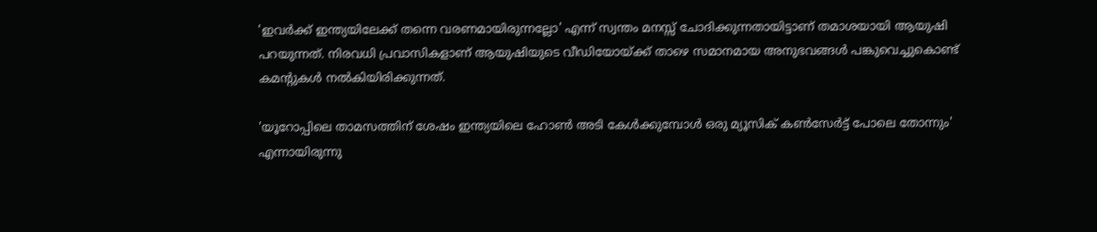'ഇവർക്ക് ഇന്ത്യയിലേക്ക് തന്നെ വരണമായിരുന്നല്ലോ' എന്ന് സ്വന്തം മനസ്സ് ചോദിക്കുന്നതായിട്ടാണ് തമാശയായി ആയുഷി പറയുന്നത്. നിരവധി പ്രവാസികളാണ് ആയുഷിയുടെ വീഡിയോയ്ക്ക് താഴെ സമാനമായ അനുഭവങ്ങൾ പങ്കുവെച്ചുകൊണ്ട് കമന്റുകൾ നൽകിയിരിക്കുന്നത്.

'യൂറോപ്പിലെ താമസത്തിന് ശേഷം ഇന്ത്യയിലെ ഹോൺ അടി കേൾക്കുമ്പോൾ ഒരു മ്യൂസിക് കൺസേർട്ട് പോലെ തോന്നും' എന്നായിരുന്നു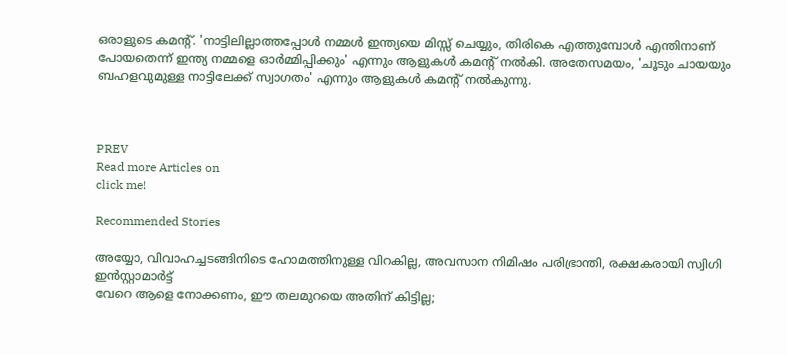ഒരാളുടെ കമന്റ്. 'നാട്ടിലില്ലാത്തപ്പോൾ നമ്മൾ ഇന്ത്യയെ മിസ്സ് ചെയ്യും, തിരികെ എത്തുമ്പോൾ എന്തിനാണ് പോയതെന്ന് ഇന്ത്യ നമ്മളെ ഓർമ്മിപ്പിക്കും' എന്നും ആളുകൾ കമന്റ് നൽകി. അതേസമയം, 'ചൂടും ചായയും ബഹളവുമുള്ള നാട്ടിലേക്ക് സ്വാഗതം' എന്നും ആളുകൾ കമന്റ് നൽകുന്നു.



PREV
Read more Articles on
click me!

Recommended Stories

അയ്യോ, വിവാഹച്ചടങ്ങിനിടെ ഹോമത്തിനുള്ള വിറകില്ല, അവസാന നിമിഷം പരിഭ്രാന്തി, രക്ഷകരായി സ്വിഗി ഇൻസ്റ്റാമാർട്ട്
വേറെ ആളെ നോക്കണം, ഈ തലമുറയെ അതിന് കിട്ടില്ല;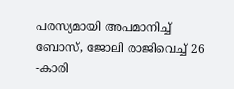പരസ്യമായി അപമാനിച്ച് ബോസ്, ജോലി രാജിവെച്ച് 26 -കാരി